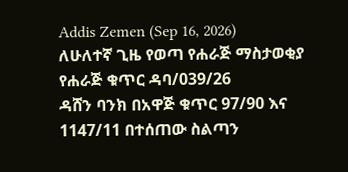Addis Zemen (Sep 16, 2026)
ለሁለተኛ ጊዜ የወጣ የሐራጅ ማስታወቂያ
የሐራጅ ቁጥር ዳባ/039/26
ዳሸን ባንክ በአዋጅ ቁጥር 97/90 እና 1147/11 በተሰጠው ስልጣን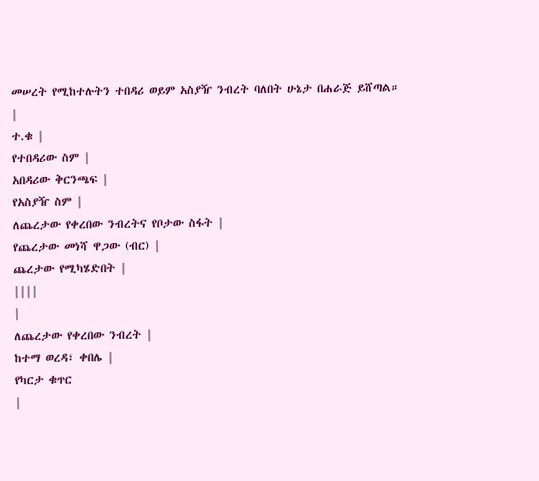መሠረት የሚከተሉትን ተበዳሪ ወይም አስያዥ ንብረት ባለበት ሁኔታ በሐራጅ ይሸጣል።
|
ተ.ቁ |
የተበዳሪው ስም |
አበዳሪው ቅርንጫፍ |
የአስያዥ ስም |
ለጨረታው የቀረበው ንብረትና የቦታው ስፋት |
የጨረታው መነሻ ዋጋው (ብር) |
ጨረታው የሚካሄድበት |
||||
|
ለጨረታው የቀረበው ንብረት |
ከተማ ወረዳ፣ ቀበሌ |
የካርታ ቁጥር
|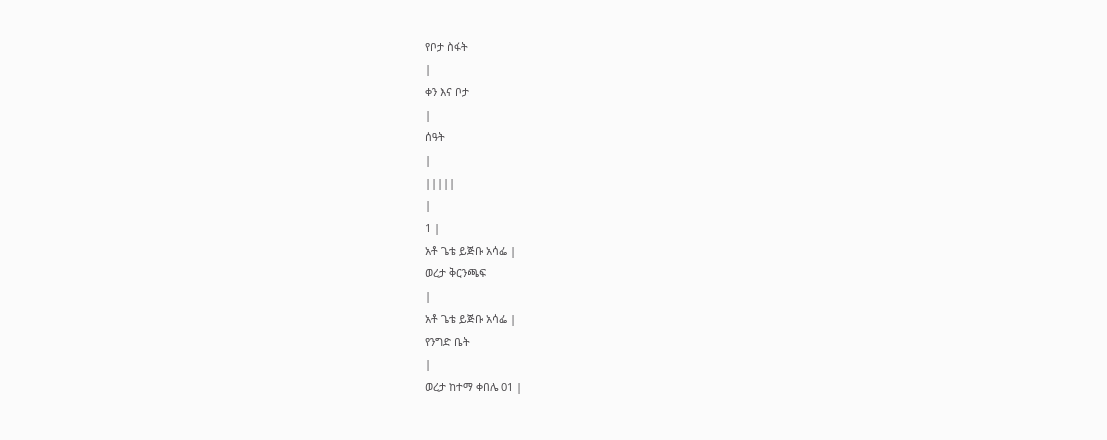የቦታ ስፋት
|
ቀን እና ቦታ
|
ሰዓት
|
|||||
|
1 |
አቶ ጌቴ ይጅቡ አሳፌ |
ወረታ ቅርንጫፍ
|
አቶ ጌቴ ይጅቡ አሳፌ |
የንግድ ቤት
|
ወረታ ከተማ ቀበሌ 01 |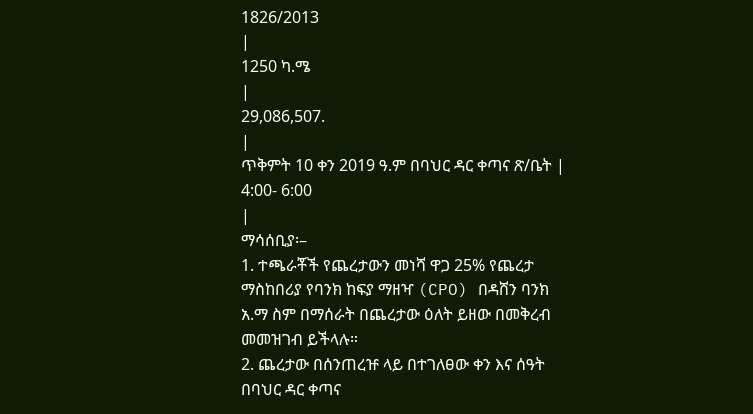1826/2013
|
1250 ካ.ሜ
|
29,086,507.
|
ጥቅምት 10 ቀን 2019 ዓ.ም በባህር ዳር ቀጣና ጽ/ቤት |
4:00- 6:00
|
ማሳሰቢያ፡–
1. ተጫራቾች የጨረታውን መነሻ ዋጋ 25% የጨረታ ማስከበሪያ የባንክ ከፍያ ማዘዣ (CPO) በዳሸን ባንክ አ.ማ ስም በማሰራት በጨረታው ዕለት ይዘው በመቅረብ መመዝገብ ይችላሉ።
2. ጨረታው በሰንጠረዡ ላይ በተገለፀው ቀን እና ሰዓት በባህር ዳር ቀጣና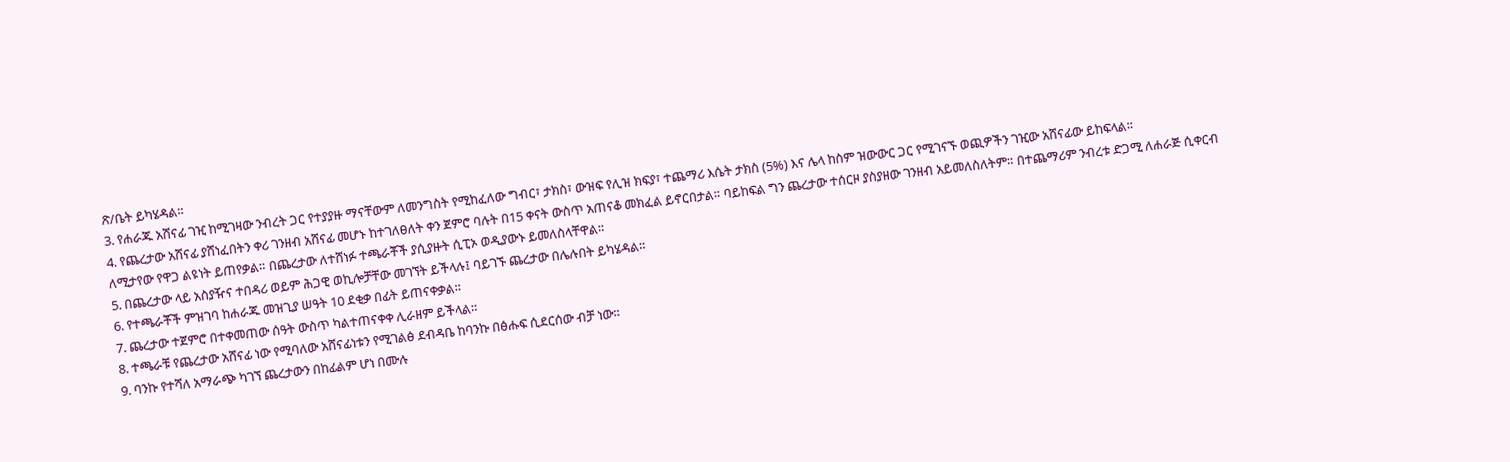ጽ/ቤት ይካሄዳል።
3. የሐራጁ አሸናፊ ገዢ ከሚገዛው ንብረት ጋር የተያያዙ ማናቸውም ለመንግስት የሚከፈለው ግብር፣ ታክስ፣ ውዝፍ የሊዝ ክፍያ፣ ተጨማሪ እሴት ታክስ (5%) እና ሌላ ከስም ዝውውር ጋር የሚገናኙ ወጪዎችን ገዢው አሸናፊው ይከፍላል።
4. የጨረታው አሸናፊ ያሸነፈበትን ቀሪ ገንዘብ አሸናፊ መሆኑ ከተገለፀለት ቀን ጀምሮ ባሉት በ15 ቀናት ውስጥ አጠናቆ መክፈል ይኖርበታል። ባይከፍል ግን ጨረታው ተሰርዞ ያስያዘው ገንዘብ አይመለስለትም። በተጨማሪም ንብረቱ ድጋሚ ለሐራጅ ሲቀርብ ለሚታየው የዋጋ ልዩነት ይጠየቃል። በጨረታው ለተሸነፉ ተጫራቾች ያሲያዙት ሲፒኦ ወዲያውኑ ይመለስላቸዋል።
5. በጨረታው ላይ አስያዥና ተበዳሪ ወይም ሕጋዊ ወኪሎቻቸው መገኘት ይችላሉ፤ ባይገኙ ጨረታው በሌሉበት ይካሄዳል።
6. የተጫራቾች ምዝገባ ከሐራጁ መዝጊያ ሠዓት 10 ደቂቃ በፊት ይጠናቀቃል።
7. ጨረታው ተጀምሮ በተቀመጠው ሰዓት ውስጥ ካልተጠናቀቀ ሊራዘም ይችላል።
8. ተጫራቹ የጨረታው አሸናፊ ነው የሚባለው አሸናፊነቱን የሚገልፅ ደብዳቤ ከባንኩ በፅሑፍ ሲደርሰው ብቻ ነው።
9. ባንኩ የተሻለ አማራጭ ካገኘ ጨረታውን በከፊልም ሆነ በሙሉ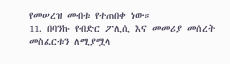የመሠረዝ መብቱ የተጠበቀ ነው።
11. በባንኩ የብድር ፖሊሲ እና መመሪያ መሰረት መስፈርቱን ለሚያሟላ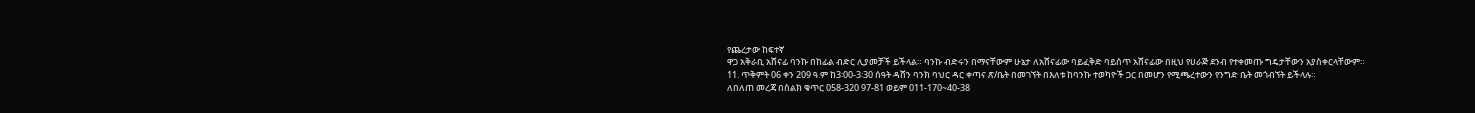የጨረታው ከፍተኛ
ዋጋ አቅራቢ አሸናፊ ባንኩ በከፊል ብድር ሊያመቻች ይችላል። ባንኩ ብድሩን በማናቸውም ሁኔታ ለአሸናፊው ባይፈቅድ ባይሰጥ አሸናፊው በዚህ የሀራጅ ደንብ የተቀመጡ ግዴታቸውን አያስቀርላቸውም።
11. ጥቅምት 06 ቀን 209 ዓ.ም ከ3፡00-3፡30 ሰዓት ዳሸን ባንክ ባህር ዳር ቀጣና ጽ/ቤት በመገኘት በእለቱ ከባንኩ ተወካዮች ጋር በመሆን የሚጫረተውን የንግድ ቤት መጎብኘት ይችላሉ።
ለበለጠ መረጃ በስልክ ቁጥር 058-320 97-81 ወይም 011-170~40-38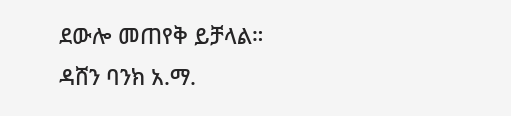ደውሎ መጠየቅ ይቻላል።
ዳሸን ባንክ አ.ማ.